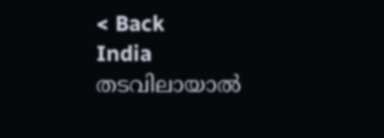< Back
India
തടവിലായാല്‍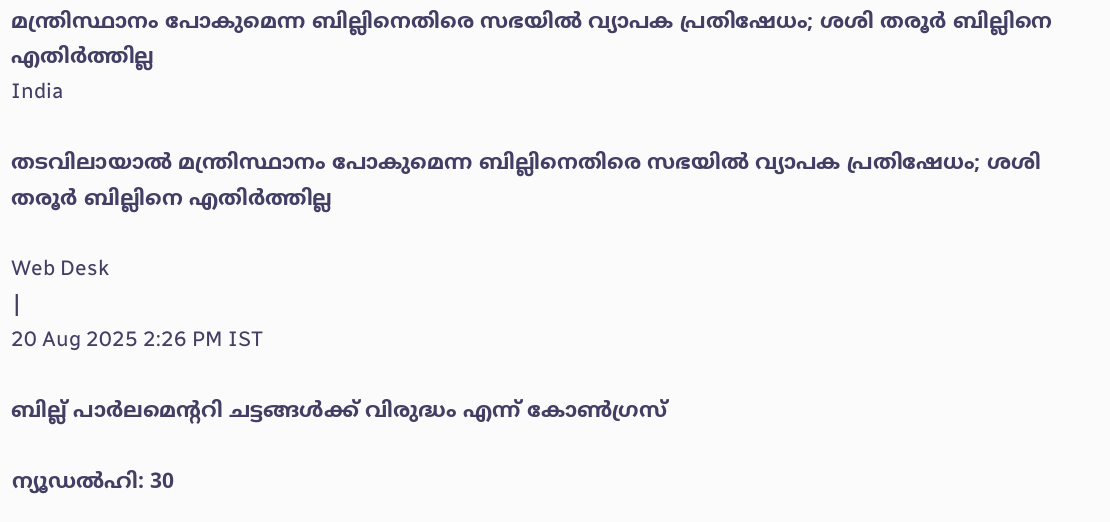മന്ത്രിസ്ഥാനം പോകുമെന്ന ബില്ലിനെതിരെ സഭയില്‍ വ്യാപക പ്രതിഷേധം; ശശി തരൂര്‍ ബില്ലിനെ എതിര്‍ത്തില്ല
India

തടവിലായാല്‍ മന്ത്രിസ്ഥാനം പോകുമെന്ന ബില്ലിനെതിരെ സഭയില്‍ വ്യാപക പ്രതിഷേധം; ശശി തരൂര്‍ ബില്ലിനെ എതിര്‍ത്തില്ല

Web Desk
|
20 Aug 2025 2:26 PM IST

ബില്ല് പാര്‍ലമെന്ററി ചട്ടങ്ങള്‍ക്ക് വിരുദ്ധം എന്ന് കോണ്‍ഗ്രസ്

ന്യൂഡല്‍ഹി: 30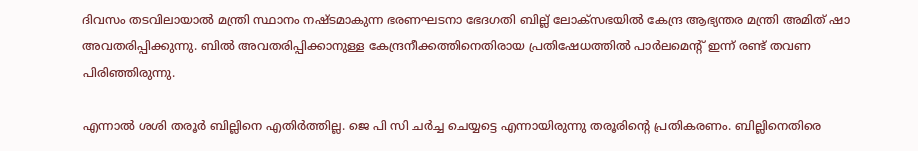ദിവസം തടവിലായാല്‍ മന്ത്രി സ്ഥാനം നഷ്ടമാകുന്ന ഭരണഘടനാ ഭേദഗതി ബില്ല് ലോക്‌സഭയില്‍ കേന്ദ്ര ആഭ്യന്തര മന്ത്രി അമിത് ഷാ അവതരിപ്പിക്കുന്നു. ബില്‍ അവതരിപ്പിക്കാനുള്ള കേന്ദ്രനീക്കത്തിനെതിരായ പ്രതിഷേധത്തില്‍ പാര്‍ലമെന്റ് ഇന്ന് രണ്ട് തവണ പിരിഞ്ഞിരുന്നു.

എന്നാല്‍ ശശി തരൂര്‍ ബില്ലിനെ എതിര്‍ത്തില്ല. ജെ പി സി ചര്‍ച്ച ചെയ്യട്ടെ എന്നായിരുന്നു തരൂരിന്റെ പ്രതികരണം. ബില്ലിനെതിരെ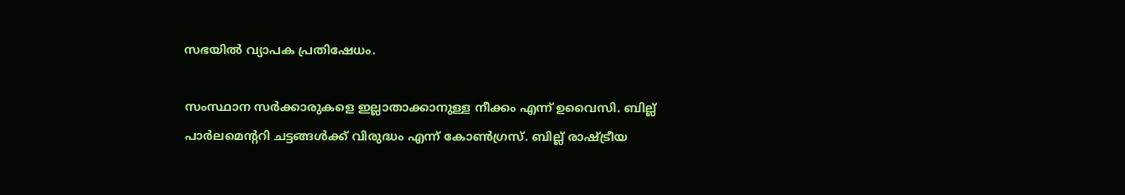സഭയില്‍ വ്യാപക പ്രതിഷേധം.

സംസ്ഥാന സര്‍ക്കാരുകളെ ഇല്ലാതാക്കാനുള്ള നീക്കം എന്ന് ഉവൈസി. ബില്ല് പാര്‍ലമെന്ററി ചട്ടങ്ങള്‍ക്ക് വിരുദ്ധം എന്ന് കോണ്‍ഗ്രസ്. ബില്ല് രാഷ്ട്രീയ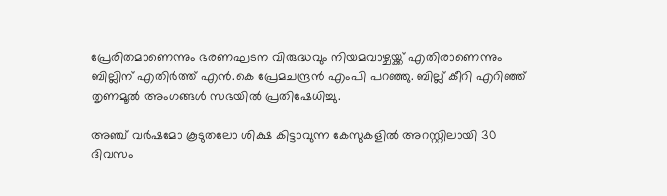പ്രേരിതമാണെന്നും ഭരണഘടന വിരുദ്ധവും നിയമവാഴ്ചയ്ക്ക് എതിരാണെന്നും ബില്ലിന് എതിര്‍ത്ത് എന്‍.കെ പ്രേമചന്ദ്രന്‍ എംപി പറഞ്ഞു. ബില്ല് കീറി എറിഞ്ഞ് തൃണമൂല്‍ അംഗങ്ങള്‍ സഭയില്‍ പ്രതിഷേധിച്ചു.

അഞ്ച് വര്‍ഷമോ കൂടുതലോ ശിക്ഷ കിട്ടാവുന്ന കേസുകളില്‍ അറസ്റ്റിലായി 30 ദിവസം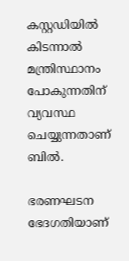കസ്റ്റഡിയില്‍ കിടന്നാല്‍ മന്ത്രിസ്ഥാനം പോകുന്നതിന് വ്യവസ്ഥ ചെയ്യുന്നതാണ് ബില്‍.

ഭരണഘടന ഭേദഗതിയാണ്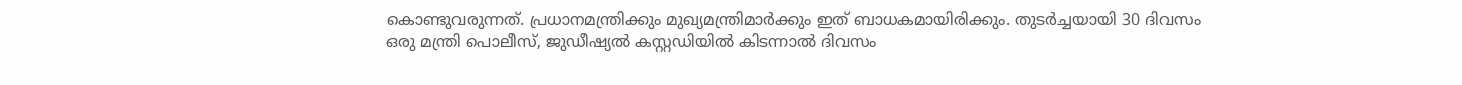കൊണ്ടുവരുന്നത്. പ്രധാനമന്ത്രിക്കും മുഖ്യമന്ത്രിമാര്‍ക്കും ഇത് ബാധകമായിരിക്കും. തുടര്‍ച്ചയായി 30 ദിവസം ഒരു മന്ത്രി പൊലീസ്, ജുഡീഷ്യല്‍ കസ്റ്റഡിയില്‍ കിടന്നാല്‍ ദിവസം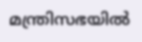മന്ത്രിസഭയില്‍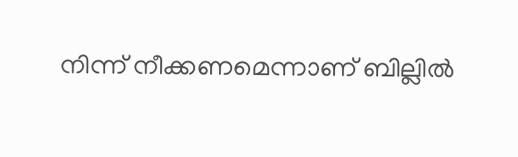നിന്ന് നീക്കണമെന്നാണ് ബില്ലില്‍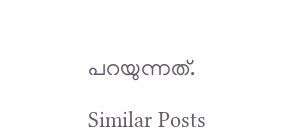പറയുന്നത്.

Similar Posts